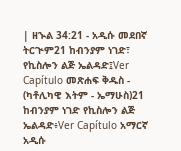| ዘኍል 34:21 - አዲሱ መደበኛ ትርጒም21 ከብንያም ነገድ፣ የኪስሎን ልጅ ኤልዳድ፤Ver Capítulo መጽሐፍ ቅዱስ - (ካቶሊካዊ እትም - ኤማሁስ)21 ከብንያም ነገድ የኪስሎን ልጅ ኤልዳድ፥Ver Capítulo አማርኛ አዲሱ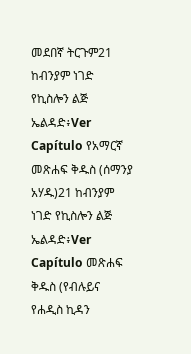መደበኛ ትርጉም21 ከብንያም ነገድ የኪስሎን ልጅ ኤልዳድ፥Ver Capítulo የአማርኛ መጽሐፍ ቅዱስ (ሰማንያ አሃዱ)21 ከብንያም ነገድ የኪስሎን ልጅ ኤልዳድ፥Ver Capítulo መጽሐፍ ቅዱስ (የብሉይና የሐዲስ ኪዳን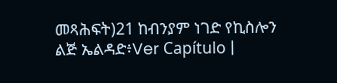መጻሕፍት)21 ከብንያም ነገድ የኪስሎን ልጅ ኤልዳድ፥Ver Capítulo |